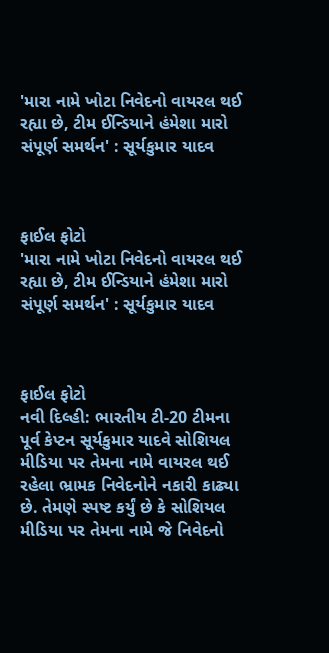'મારા નામે ખોટા નિવેદનો વાયરલ થઈ રહ્યા છે, ટીમ ઈન્ડિયાને હંમેશા મારો સંપૂર્ણ સમર્થન' : સૂર્યકુમાર યાદવ



ફાઈલ ફોટો
'મારા નામે ખોટા નિવેદનો વાયરલ થઈ રહ્યા છે, ટીમ ઈન્ડિયાને હંમેશા મારો સંપૂર્ણ સમર્થન' : સૂર્યકુમાર યાદવ



ફાઈલ ફોટો
નવી દિલ્હી: ભારતીય ટી-20 ટીમના પૂર્વ કેપ્ટન સૂર્યકુમાર યાદવે સોશિયલ મીડિયા પર તેમના નામે વાયરલ થઈ રહેલા ભ્રામક નિવેદનોને નકારી કાઢ્યા છે. તેમણે સ્પષ્ટ કર્યું છે કે સોશિયલ મીડિયા પર તેમના નામે જે નિવેદનો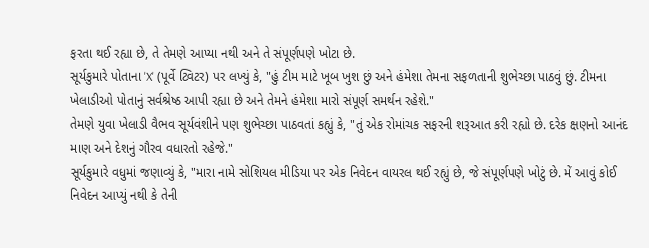ફરતા થઈ રહ્યા છે, તે તેમણે આપ્યા નથી અને તે સંપૂર્ણપણે ખોટા છે.
સૂર્યકુમારે પોતાના 'X' (પૂર્વે ટ્વિટર) પર લખ્યું કે, "હું ટીમ માટે ખૂબ ખુશ છું અને હંમેશા તેમના સફળતાની શુભેચ્છા પાઠવું છું. ટીમના ખેલાડીઓ પોતાનું સર્વશ્રેષ્ઠ આપી રહ્યા છે અને તેમને હંમેશા મારો સંપૂર્ણ સમર્થન રહેશે."
તેમણે યુવા ખેલાડી વૈભવ સૂર્યવંશીને પણ શુભેચ્છા પાઠવતાં કહ્યું કે, "તું એક રોમાંચક સફરની શરૂઆત કરી રહ્યો છે. દરેક ક્ષણનો આનંદ માણ અને દેશનું ગૌરવ વધારતો રહેજે."
સૂર્યકુમારે વધુમાં જણાવ્યું કે, "મારા નામે સોશિયલ મીડિયા પર એક નિવેદન વાયરલ થઈ રહ્યું છે, જે સંપૂર્ણપણે ખોટું છે. મેં આવું કોઈ નિવેદન આપ્યું નથી કે તેની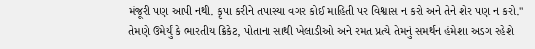મંજૂરી પણ આપી નથી. કૃપા કરીને તપાસ્યા વગર કોઈ માહિતી પર વિશ્વાસ ન કરો અને તેને શેર પણ ન કરો."
તેમણે ઉમેર્યું કે ભારતીય ક્રિકેટ, પોતાના સાથી ખેલાડીઓ અને રમત પ્રત્યે તેમનું સમર્થન હંમેશા અડગ રહેશે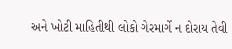અને ખોટી માહિતીથી લોકો ગેરમાર્ગે ન દોરાય તેવી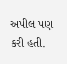અપીલ પણ કરી હતી.